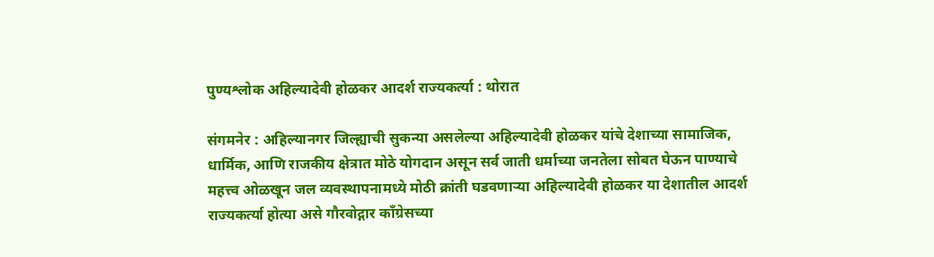पुण्यश्लोक अहिल्यादेवी होळकर आदर्श राज्यकर्त्या : थोरात

संगमनेर : अहिल्यानगर जिल्ह्याची सुकन्या असलेल्या अहिल्यादेवी होळकर यांचे देशाच्या सामाजिक, धार्मिक, आणि राजकीय क्षेत्रात मोठे योगदान असून सर्व जाती धर्माच्या जनतेला सोबत घेऊन पाण्याचे महत्त्व ओळखून जल व्यवस्थापनामध्ये मोठी क्रांती घडवणाऱ्या अहिल्यादेवी होळकर या देशातील आदर्श राज्यकर्त्या होत्या असे गौरवोद्गार काँग्रेसच्या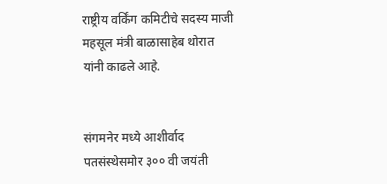राष्ट्रीय वर्किंग कमिटीचे सदस्य माजी महसूल मंत्री बाळासाहेब थोरात यांनी काढले आहे.


संगमनेर मध्ये आशीर्वाद पतसंस्थेसमोर ३०० वी जयंती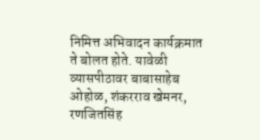निमित्त अभिवादन कार्यक्रमात ते बोलत होते. यावेळी व्यासपीठावर बाबासाहेब ओहोळ, शंकरराव खेमनर, रणजितसिंह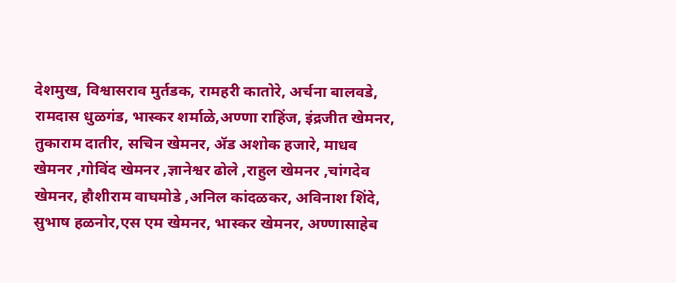देशमुख, विश्वासराव मुर्तडक, रामहरी कातोरे, अर्चना बालवडे, रामदास धुळगंड, भास्कर शर्माळे,अण्णा राहिंज, इंद्रजीत खेमनर, तुकाराम दातीर, सचिन खेमनर, ॲड अशोक हजारे, माधव खेमनर ,गोविंद खेमनर ,ज्ञानेश्वर ढोले ,राहुल खेमनर ,चांगदेव खेमनर, हौशीराम वाघमोडे ,अनिल कांदळकर, अविनाश शिंदे, सुभाष हळनोर,एस एम खेमनर, भास्कर खेमनर, अण्णासाहेब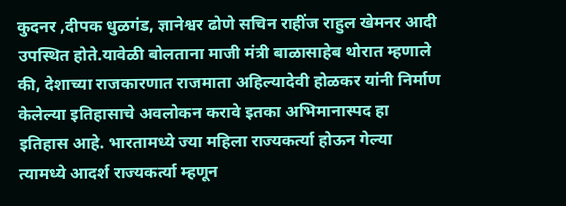कुदनर ,दीपक धुळगंड, ज्ञानेश्वर ढोणे सचिन राहींज राहुल खेमनर आदी उपस्थित होते.यावेळी बोलताना माजी मंत्री बाळासाहेब थोरात म्हणाले की, देशाच्या राजकारणात राजमाता अहिल्यादेवी होळकर यांनी निर्माण केलेल्या इतिहासाचे अवलोकन करावे इतका अभिमानास्पद हा इतिहास आहे. भारतामध्ये ज्या महिला राज्यकर्त्या होऊन गेल्या त्यामध्ये आदर्श राज्यकर्त्या म्हणून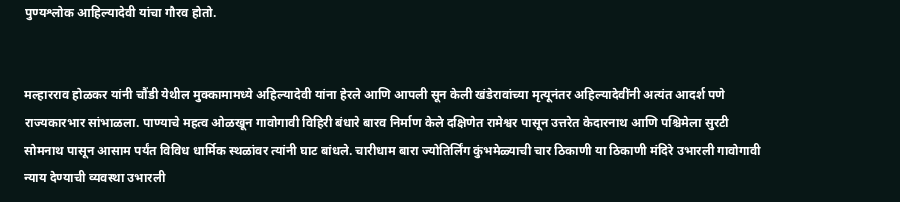पुण्यश्लोक आहिल्यादेवी यांचा गौरव होतो.


मल्हारराव होळकर यांनी चौंडी येथील मुक्कामामध्ये अहिल्यादेवी यांना हेरले आणि आपली सून केली खंडेरावांच्या मृत्यूनंतर अहिल्यादेवींनी अत्यंत आदर्श पणे राज्यकारभार सांभाळला. पाण्याचे महत्व ओळखून गावोगावी विहिरी बंधारे बारव निर्माण केले दक्षिणेत रामेश्वर पासून उत्तरेत केदारनाथ आणि पश्चिमेला सुरटी सोमनाथ पासून आसाम पर्यंत विविध धार्मिक स्थळांवर त्यांनी घाट बांधले. चारीधाम बारा ज्योतिर्लिंग कुंभमेळ्याची चार ठिकाणी या ठिकाणी मंदिरे उभारली गावोगावी न्याय देण्याची व्यवस्था उभारली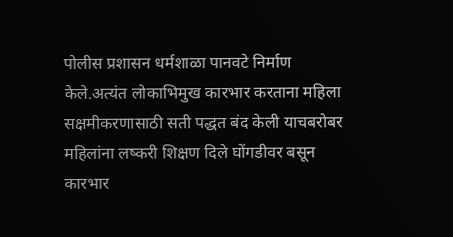पोलीस प्रशासन धर्मशाळा पानवटे निर्माण केले.अत्यंत लोकाभिमुख कारभार करताना महिला सक्षमीकरणासाठी सती पद्धत बंद केली याचबरोबर महिलांना लष्करी शिक्षण दिले घोंगडीवर बसून कारभार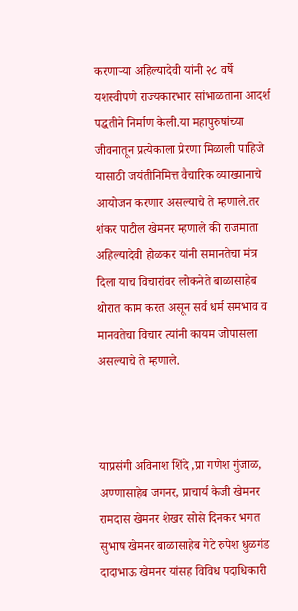करणाऱ्या अहिल्यादेवी यांनी २८ वर्षे यशस्वीपणे राज्यकारभार सांभाळताना आदर्श पद्धतीने निर्माण केली.या महापुरुषांच्या जीवनातून प्रत्येकाला प्रेरणा मिळाली पाहिजे यासाठी जयंतीनिमित्त वैचारिक व्याख्यानाचे आयोजन करणार असल्याचे ते म्हणाले.तर शंकर पाटील खेमनर म्हणाले की राजमाता अहिल्यादेवी होळकर यांनी समानतेचा मंत्र दिला याच विचारांवर लोकनेते बाळासाहेब थोरात काम करत असून सर्व धर्म समभाव व मानवतेचा विचार त्यांनी कायम जोपासला असल्याचे ते म्हणाले.



याप्रसंगी अविनाश शिंदे ,प्रा गणेश गुंजाळ, अण्णासाहेब जगनर, प्राचार्य केजी खेमनर रामदास खेमनर शेखर सोसे दिनकर भगत सुभाष खेमनर बाळासाहेब गेटे रुपेश धुळगंड दादाभाऊ खेमनर यांसह विविध पदाधिकारी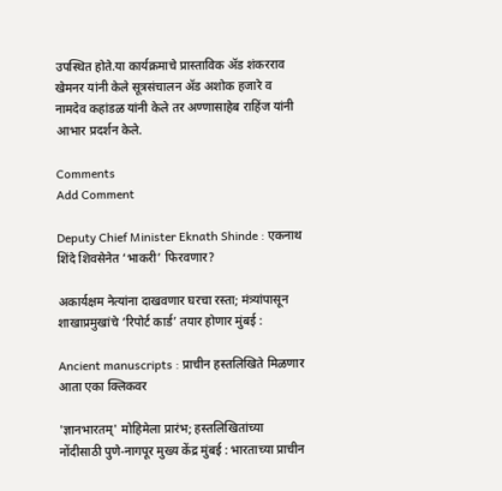उपस्थित होते.या कार्यक्रमाचे प्रास्ताविक ॲड शंकरराव खेमनर यांनी केले सूत्रसंचालन ॲड अशोक हजारे व नामदेव कहांडळ यांनी केले तर अण्णासाहेब राहिंज यांनी आभार प्रदर्शन केले.

Comments
Add Comment

Deputy Chief Minister Eknath Shinde : एकनाथ शिंदे शिवसेनेत ‘भाकरी’ फिरवणार?

अकार्यक्षम नेत्यांना दाखवणार घरचा रस्ता; मंत्र्यांपासून शाखाप्रमुखांचे ‘रिपोर्ट कार्ड’ तयार होणार मुंबई :

Ancient manuscripts : प्राचीन हस्तलिखिते मिळणार आता एका क्लिकवर

'ज्ञानभारतम्' मोहिमेला प्रारंभ; हस्तलिखितांच्या नोंदीसाठी पुणे-नागपूर मुख्य केंद्र मुंबई : भारताच्या प्राचीन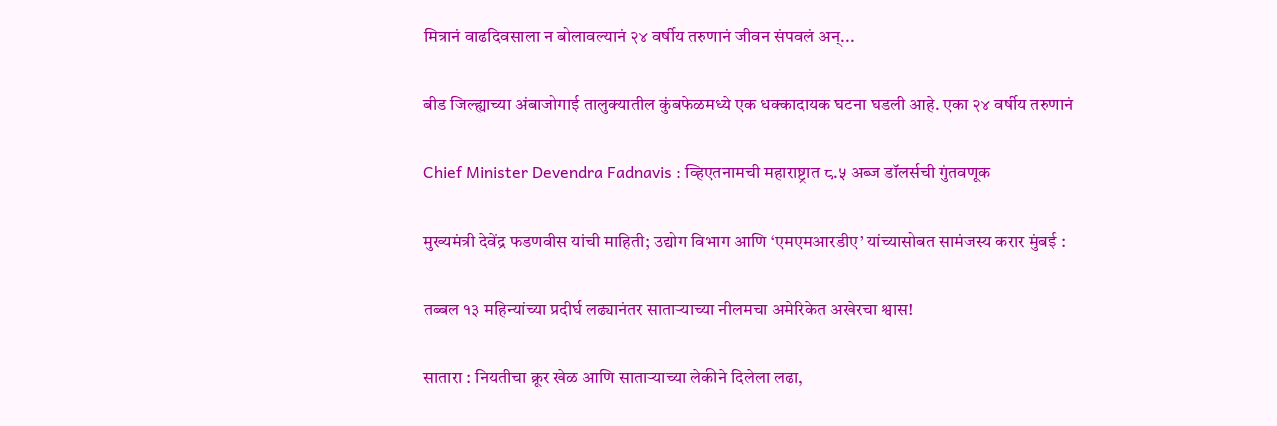मित्रानं वाढदिवसाला न बोलावल्यानं २४ वर्षीय तरुणानं जीवन संपवलं अन्...

बीड जिल्ह्याच्या अंबाजोगाई तालुक्यातील कुंबफेळमध्ये एक धक्कादायक घटना घडली आहे. एका २४ वर्षीय तरुणानं

Chief Minister Devendra Fadnavis : व्हिएतनामची महाराष्ट्रात ८.५ अब्ज डॉलर्सची गुंतवणूक

मुख्यमंत्री देवेंद्र फडणवीस यांची माहिती; उद्योग विभाग आणि ‘एमएमआरडीए’ यांच्यासोबत सामंजस्य करार मुंबई :

तब्बल १३ महिन्यांच्या प्रदीर्घ लढ्यानंतर साताऱ्याच्या नीलमचा अमेरिकेत अखेरचा श्वास!

सातारा : नियतीचा क्रूर खेळ आणि साताऱ्याच्या लेकीने दिलेला लढा,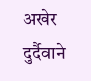अखेर दुर्दैवाने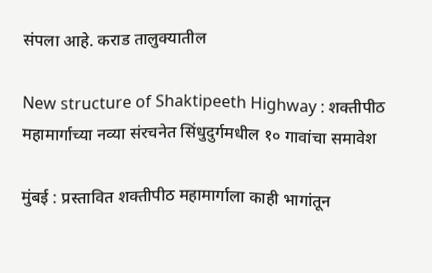संपला आहे. कराड तालुक्यातील

New structure of Shaktipeeth Highway : शक्तीपीठ महामार्गाच्या नव्या संरचनेत सिंधुदुर्गमधील १० गावांचा समावेश

मुंबई : प्रस्तावित शक्तीपीठ महामार्गाला काही भागांतून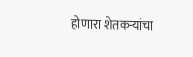होणारा शेतकऱ्यांचा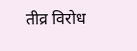तीव्र विरोध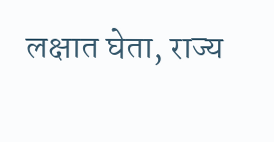लक्षात घेता, राज्य